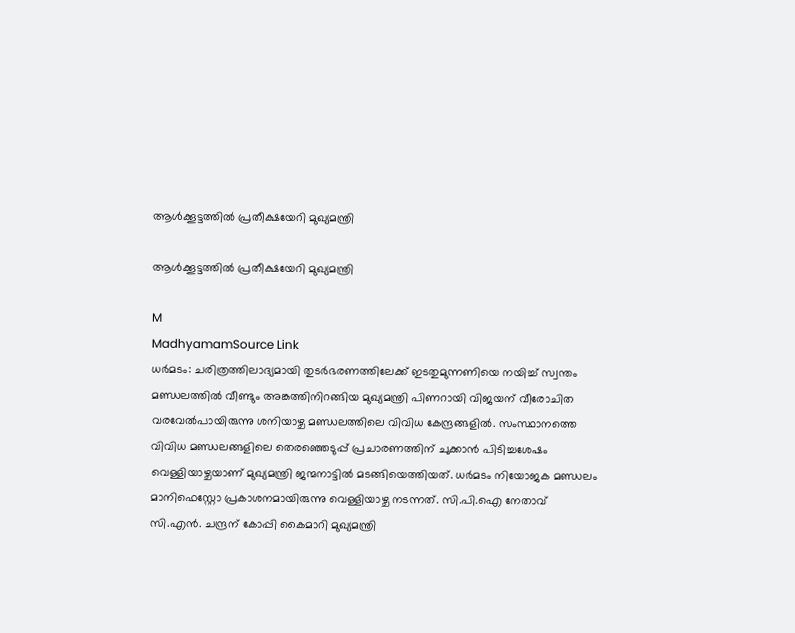ആൾക്കൂട്ടത്തിൽ പ്രതീക്ഷയേറി മുഖ്യമന്ത്രി

ആൾക്കൂട്ടത്തിൽ പ്രതീക്ഷയേറി മുഖ്യമന്ത്രി

M
MadhyamamSource Link
ധർമടം: ചരിത്രത്തിലാദ്യമായി തുടർഭരണത്തിലേക്ക് ഇടതുമുന്നണിയെ നയിച്ച് സ്വന്തം മണ്ഡലത്തിൽ വീണ്ടും അങ്കത്തിനിറങ്ങിയ മുഖ്യമന്ത്രി പിണറായി വിജയന് വീരോചിത വരവേൽപായിരുന്നു ശനിയാഴ്ച മണ്ഡലത്തിലെ വിവിധ കേന്ദ്രങ്ങളിൽ. സംസ്ഥാനത്തെ വിവിധ മണ്ഡലങ്ങളിലെ തെരഞ്ഞെടുപ്പ് പ്രചാരണത്തിന് ചുക്കാൻ പിടിച്ചശേഷം വെള്ളിയാഴ്ചയാണ് മുഖ്യമന്ത്രി ജന്മനാട്ടിൽ മടങ്ങിയെത്തിയത്. ധർമടം നിയോജക മണ്ഡലം മാനിഫെസ്റ്റോ പ്രകാശനമായിരുന്നു വെള്ളിയാഴ്ച നടന്നത്. സി.പി.ഐ നേതാവ് സി.എൻ. ചന്ദ്രന് കോപ്പി കൈമാറി മുഖ്യമന്ത്രി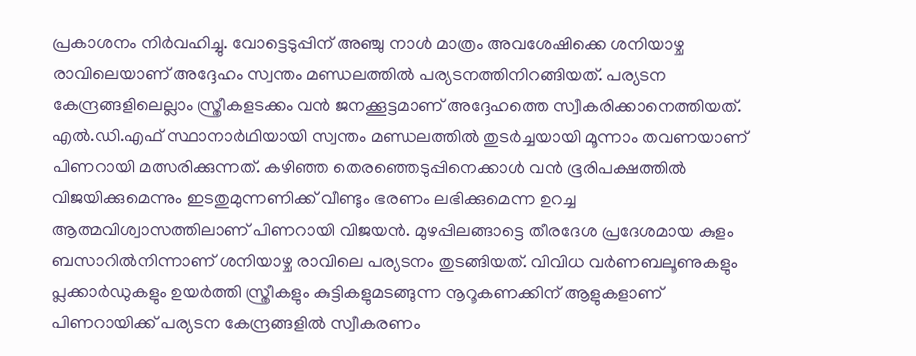പ്രകാശനം നിർവഹിച്ചു. വോട്ടെടുപ്പിന് അഞ്ചു നാൾ മാത്രം അവശേഷിക്കെ ശനിയാഴ്ച രാവിലെയാണ് അദ്ദേഹം സ്വന്തം മണ്ഡലത്തിൽ പര്യടനത്തിനിറങ്ങിയത്. പര്യടന കേന്ദ്രങ്ങളിലെല്ലാം സ്ത്രീകളടക്കം വൻ ജനക്കൂട്ടമാണ് അദ്ദേഹത്തെ സ്വീകരിക്കാനെത്തിയത്. എല്‍.ഡി.എഫ് സ്ഥാനാര്‍ഥിയായി സ്വന്തം മണ്ഡലത്തിൽ തുടർച്ചയായി മൂന്നാം തവണയാണ് പിണറായി മത്സരിക്കുന്നത്. കഴിഞ്ഞ തെരഞ്ഞെടുപ്പിനെക്കാൾ വൻ ഭൂരിപക്ഷത്തിൽ വിജയിക്കുമെന്നും ഇടതുമുന്നണിക്ക് വീണ്ടും ഭരണം ലഭിക്കുമെന്ന ഉറച്ച ആത്മവിശ്വാസത്തിലാണ് പിണറായി വിജയന്‍. മുഴപ്പിലങ്ങാട്ടെ തീരദേശ പ്രദേശമായ കുളം ബസാറില്‍നിന്നാണ് ശനിയാഴ്ച രാവിലെ പര്യടനം തുടങ്ങിയത്. വിവിധ വര്‍ണബലൂണുകളും പ്ലക്കാര്‍ഡുകളും ഉയര്‍ത്തി സ്ത്രീകളും കുട്ടികളുമടങ്ങുന്ന നൂറൂകണക്കിന് ആളുകളാണ് പിണറായിക്ക് പര്യടന കേന്ദ്രങ്ങളില്‍ സ്വീകരണം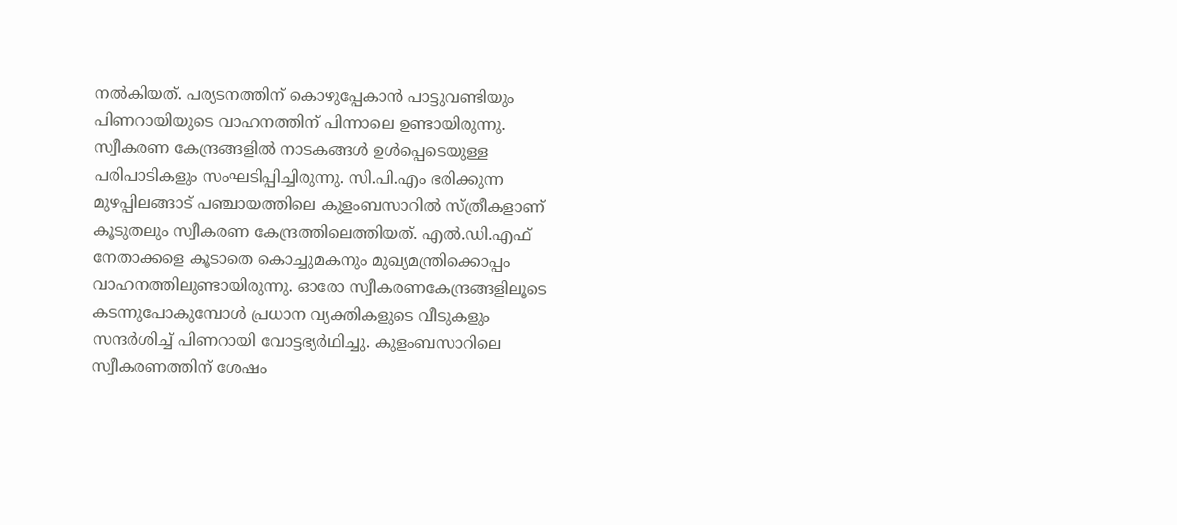നല്‍കിയത്. പര്യടനത്തിന് കൊഴുപ്പേകാന്‍ പാട്ടുവണ്ടിയും പിണറായിയുടെ വാഹനത്തിന് പിന്നാലെ ഉണ്ടായിരുന്നു. സ്വീകരണ കേന്ദ്രങ്ങളില്‍ നാടകങ്ങള്‍ ഉള്‍പ്പെടെയുള്ള പരിപാടികളും സംഘടിപ്പിച്ചിരുന്നു. സി.പി.എം ഭരിക്കുന്ന മുഴപ്പിലങ്ങാട് പഞ്ചായത്തിലെ കുളംബസാറില്‍ സ്ത്രീകളാണ് കൂടുതലും സ്വീകരണ കേന്ദ്രത്തിലെത്തിയത്. എല്‍.ഡി.എഫ് നേതാക്കളെ കൂടാതെ കൊച്ചുമകനും മുഖ്യമന്ത്രിക്കൊപ്പം വാഹനത്തിലുണ്ടായിരുന്നു. ഓരോ സ്വീകരണകേന്ദ്രങ്ങളിലൂടെ കടന്നുപോകുമ്പോള്‍ പ്രധാന വ്യക്തികളുടെ വീടുകളും സന്ദര്‍ശിച്ച് പിണറായി വോട്ടഭ്യര്‍ഥിച്ചു. കുളംബസാറിലെ സ്വീകരണത്തിന് ശേഷം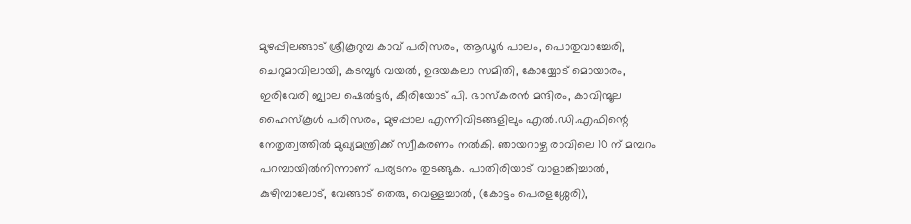മുഴപ്പിലങ്ങാട് ശ്രീകൂറുമ്പ കാവ് പരിസരം, ആഡൂർ പാലം, പൊതുവാച്ചേരി, ചെറുമാവിലായി, കടമ്പൂര്‍ വയല്‍, ഉദയകലാ സമിതി, കോയ്യോട് മൊയാരം, ഇരിവേരി ജ്വാല ഷെല്‍ട്ടര്‍, കീരിയോട് പി. ഭാസ്കരൻ മന്ദിരം, കാവിന്മൂല ഹൈസ്കൂൾ പരിസരം, മുഴപ്പാല എന്നിവിടങ്ങളിലും എല്‍.ഡി.എഫിന്റെ നേതൃത്വത്തില്‍ മുഖ്യമന്ത്രിക്ക് സ്വീകരണം നല്‍കി. ഞായറാഴ്ച രാവിലെ 10 ന് മമ്പറം പറമ്പായില്‍നിന്നാണ് പര്യടനം തുടങ്ങുക. പാതിരിയാട് വാളാങ്കിച്ചാൽ, കുഴിമ്പാലോട്, വേങ്ങാട് തെരു, വെള്ളച്ചാൽ, (കോട്ടം പെരളശ്ശേരി),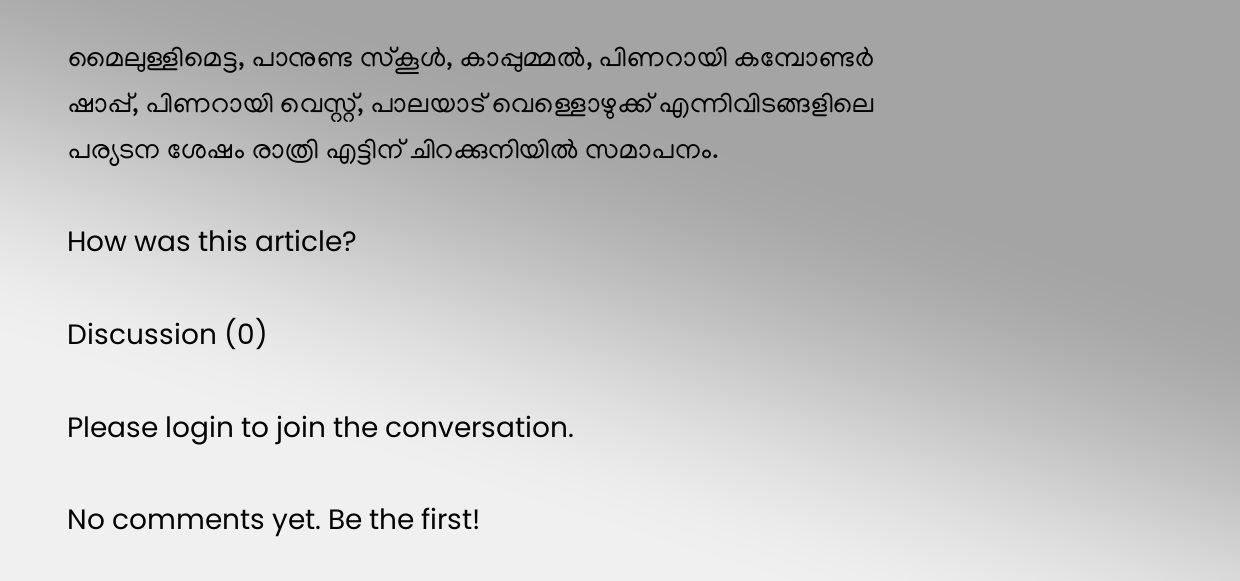മൈലുള്ളിമെട്ട, പാനുണ്ട സ്‌കൂൾ, കാപ്പുമ്മൽ, പിണറായി കമ്പോണ്ടർ ഷാപ്പ്, പിണറായി വെസ്റ്റ്, പാലയാട് വെള്ളൊഴുക്ക് എന്നിവിടങ്ങളിലെ പര്യടന ശേഷം രാത്രി എട്ടിന് ചിറക്കുനിയിൽ സമാപനം.

How was this article?

Discussion (0)

Please login to join the conversation.

No comments yet. Be the first!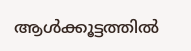ആൾക്കൂട്ടത്തിൽ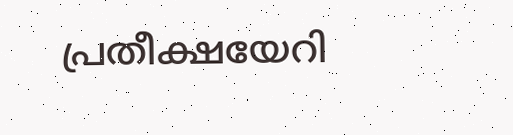പ്രതീക്ഷയേറി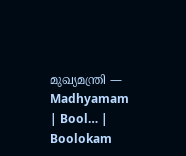മുഖ്യമന്ത്രി — Madhyamam | Bool… | Boolokam